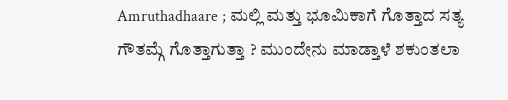Amruthadhaare ; ಮಲ್ಲಿ ಮತ್ತು ಭೂಮಿಕಾಗೆ ಗೊತ್ತಾದ ಸತ್ಯ ಗೌತಮ್ಗೆ ಗೊತ್ತಾಗುತ್ತಾ ? ಮುಂದೇನು ಮಾಡ್ತಾಳೆ ಶಕುಂತಲಾ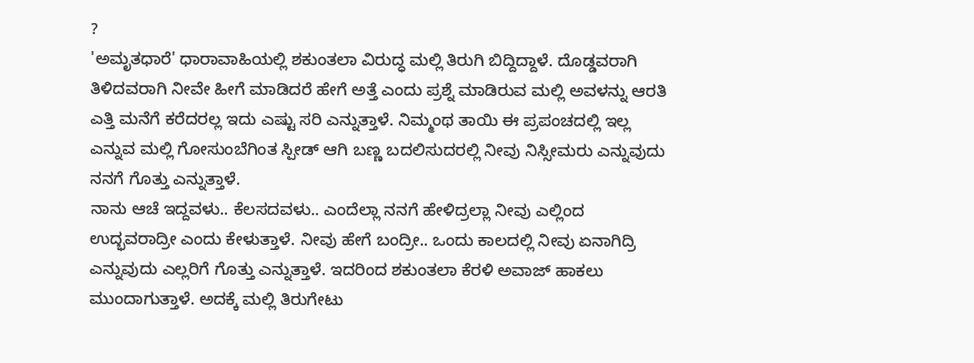?
'ಅಮೃತಧಾರೆ' ಧಾರಾವಾಹಿಯಲ್ಲಿ ಶಕುಂತಲಾ ವಿರುದ್ಧ ಮಲ್ಲಿ ತಿರುಗಿ ಬಿದ್ದಿದ್ದಾಳೆ. ದೊಡ್ಡವರಾಗಿ ತಿಳಿದವರಾಗಿ ನೀವೇ ಹೀಗೆ ಮಾಡಿದರೆ ಹೇಗೆ ಅತ್ತೆ ಎಂದು ಪ್ರಶ್ನೆ ಮಾಡಿರುವ ಮಲ್ಲಿ ಅವಳನ್ನು ಆರತಿ ಎತ್ತಿ ಮನೆಗೆ ಕರೆದರಲ್ಲ ಇದು ಎಷ್ಟು ಸರಿ ಎನ್ನುತ್ತಾಳೆ. ನಿಮ್ಮಂಥ ತಾಯಿ ಈ ಪ್ರಪಂಚದಲ್ಲಿ ಇಲ್ಲ ಎನ್ನುವ ಮಲ್ಲಿ ಗೋಸುಂಬೆಗಿಂತ ಸ್ಪೀಡ್ ಆಗಿ ಬಣ್ಣ ಬದಲಿಸುದರಲ್ಲಿ ನೀವು ನಿಸ್ಸೀಮರು ಎನ್ನುವುದು ನನಗೆ ಗೊತ್ತು ಎನ್ನುತ್ತಾಳೆ.
ನಾನು ಆಚೆ ಇದ್ದವಳು.. ಕೆಲಸದವಳು.. ಎಂದೆಲ್ಲಾ ನನಗೆ ಹೇಳಿದ್ರಲ್ಲಾ ನೀವು ಎಲ್ಲಿಂದ ಉದ್ಭವರಾದ್ರೀ ಎಂದು ಕೇಳುತ್ತಾಳೆ. ನೀವು ಹೇಗೆ ಬಂದ್ರೀ.. ಒಂದು ಕಾಲದಲ್ಲಿ ನೀವು ಏನಾಗಿದ್ರಿ ಎನ್ನುವುದು ಎಲ್ಲರಿಗೆ ಗೊತ್ತು ಎನ್ನುತ್ತಾಳೆ. ಇದರಿಂದ ಶಕುಂತಲಾ ಕೆರಳಿ ಅವಾಜ್ ಹಾಕಲು ಮುಂದಾಗುತ್ತಾಳೆ. ಅದಕ್ಕೆ ಮಲ್ಲಿ ತಿರುಗೇಟು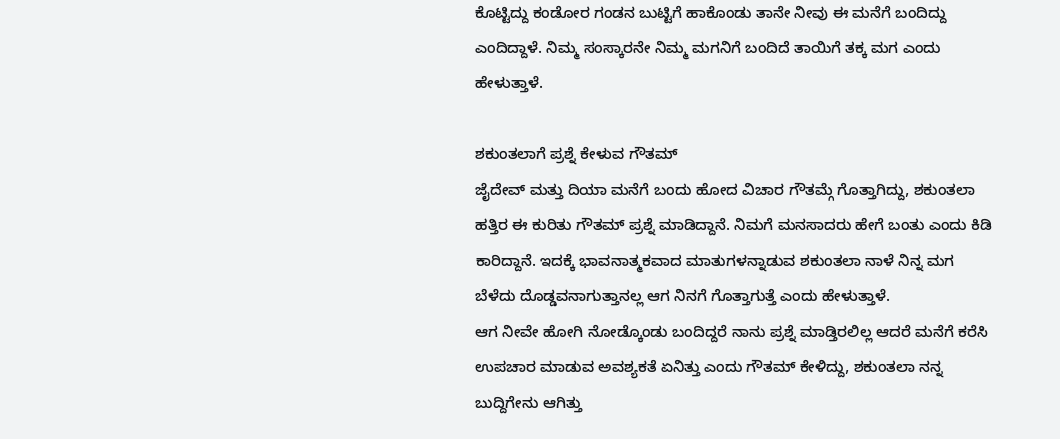ಕೊಟ್ಟಿದ್ದು ಕಂಡೋರ ಗಂಡನ ಬುಟ್ಟಿಗೆ ಹಾಕೊಂಡು ತಾನೇ ನೀವು ಈ ಮನೆಗೆ ಬಂದಿದ್ದು ಎಂದಿದ್ದಾಳೆ. ನಿಮ್ಮ ಸಂಸ್ಕಾರನೇ ನಿಮ್ಮ ಮಗನಿಗೆ ಬಂದಿದೆ ತಾಯಿಗೆ ತಕ್ಕ ಮಗ ಎಂದು ಹೇಳುತ್ತಾಳೆ.

ಶಕುಂತಲಾಗೆ ಪ್ರಶ್ನೆ ಕೇಳುವ ಗೌತಮ್
ಜೈದೇವ್ ಮತ್ತು ದಿಯಾ ಮನೆಗೆ ಬಂದು ಹೋದ ವಿಚಾರ ಗೌತಮ್ಗೆ ಗೊತ್ತಾಗಿದ್ದು, ಶಕುಂತಲಾ ಹತ್ತಿರ ಈ ಕುರಿತು ಗೌತಮ್ ಪ್ರಶ್ನೆ ಮಾಡಿದ್ದಾನೆ. ನಿಮಗೆ ಮನಸಾದರು ಹೇಗೆ ಬಂತು ಎಂದು ಕಿಡಿ ಕಾರಿದ್ದಾನೆ. ಇದಕ್ಕೆ ಭಾವನಾತ್ಮಕವಾದ ಮಾತುಗಳನ್ನಾಡುವ ಶಕುಂತಲಾ ನಾಳೆ ನಿನ್ನ ಮಗ ಬೆಳೆದು ದೊಡ್ಡವನಾಗುತ್ತಾನಲ್ಲ ಆಗ ನಿನಗೆ ಗೊತ್ತಾಗುತ್ತೆ ಎಂದು ಹೇಳುತ್ತಾಳೆ.
ಆಗ ನೀವೇ ಹೋಗಿ ನೋಡ್ಕೊಂಡು ಬಂದಿದ್ದರೆ ನಾನು ಪ್ರಶ್ನೆ ಮಾಡ್ತಿರಲಿಲ್ಲ ಆದರೆ ಮನೆಗೆ ಕರೆಸಿ ಉಪಚಾರ ಮಾಡುವ ಅವಶ್ಯಕತೆ ಏನಿತ್ತು ಎಂದು ಗೌತಮ್ ಕೇಳಿದ್ದು, ಶಕುಂತಲಾ ನನ್ನ ಬುದ್ದಿಗೇನು ಆಗಿತ್ತು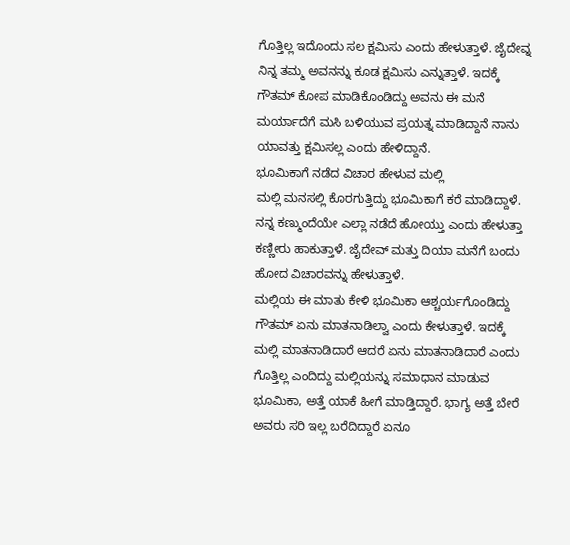ಗೊತ್ತಿಲ್ಲ ಇದೊಂದು ಸಲ ಕ್ಷಮಿಸು ಎಂದು ಹೇಳುತ್ತಾಳೆ. ಜೈದೇವ್ನ ನಿನ್ನ ತಮ್ಮ ಅವನನ್ನು ಕೂಡ ಕ್ಷಮಿಸು ಎನ್ನುತ್ತಾಳೆ. ಇದಕ್ಕೆ ಗೌತಮ್ ಕೋಪ ಮಾಡಿಕೊಂಡಿದ್ದು ಅವನು ಈ ಮನೆ ಮರ್ಯಾದೆಗೆ ಮಸಿ ಬಳಿಯುವ ಪ್ರಯತ್ನ ಮಾಡಿದ್ದಾನೆ ನಾನು ಯಾವತ್ತು ಕ್ಷಮಿಸಲ್ಲ ಎಂದು ಹೇಳಿದ್ದಾನೆ.
ಭೂಮಿಕಾಗೆ ನಡೆದ ವಿಚಾರ ಹೇಳುವ ಮಲ್ಲಿ
ಮಲ್ಲಿ ಮನಸಲ್ಲಿ ಕೊರಗುತ್ತಿದ್ದು ಭೂಮಿಕಾಗೆ ಕರೆ ಮಾಡಿದ್ದಾಳೆ. ನನ್ನ ಕಣ್ಮುಂದೆಯೇ ಎಲ್ಲಾ ನಡೆದೆ ಹೋಯ್ತು ಎಂದು ಹೇಳುತ್ತಾ ಕಣ್ಣೀರು ಹಾಕುತ್ತಾಳೆ. ಜೈದೇವ್ ಮತ್ತು ದಿಯಾ ಮನೆಗೆ ಬಂದು ಹೋದ ವಿಚಾರವನ್ನು ಹೇಳುತ್ತಾಳೆ.
ಮಲ್ಲಿಯ ಈ ಮಾತು ಕೇಳಿ ಭೂಮಿಕಾ ಆಶ್ಚರ್ಯಗೊಂಡಿದ್ದು ಗೌತಮ್ ಏನು ಮಾತನಾಡಿಲ್ವಾ ಎಂದು ಕೇಳುತ್ತಾಳೆ. ಇದಕ್ಕೆ ಮಲ್ಲಿ ಮಾತನಾಡಿದಾರೆ ಆದರೆ ಏನು ಮಾತನಾಡಿದಾರೆ ಎಂದು ಗೊತ್ತಿಲ್ಲ ಎಂದಿದ್ದು ಮಲ್ಲಿಯನ್ನು ಸಮಾಧಾನ ಮಾಡುವ ಭೂಮಿಕಾ, ಅತ್ತೆ ಯಾಕೆ ಹೀಗೆ ಮಾಡ್ತಿದ್ದಾರೆ. ಭಾಗ್ಯ ಅತ್ತೆ ಬೇರೆ ಅವರು ಸರಿ ಇಲ್ಲ ಬರೆದಿದ್ದಾರೆ ಏನೂ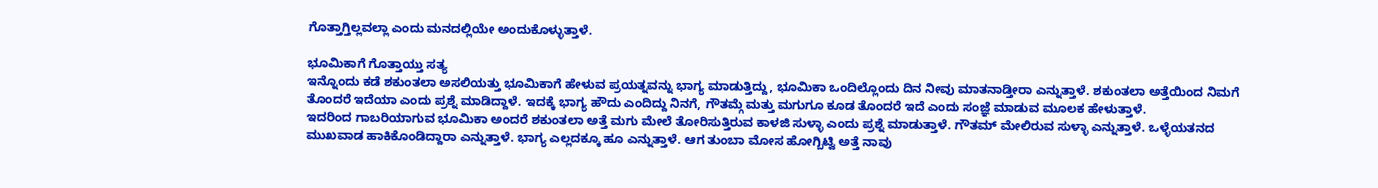ಗೊತ್ತಾಗ್ತಿಲ್ಲವಲ್ಲಾ ಎಂದು ಮನದಲ್ಲಿಯೇ ಅಂದುಕೊಳ್ಳುತ್ತಾಳೆ.

ಭೂಮಿಕಾಗೆ ಗೊತ್ತಾಯ್ತು ಸತ್ಯ
ಇನ್ನೊಂದು ಕಡೆ ಶಕುಂತಲಾ ಅಸಲಿಯತ್ತು ಭೂಮಿಕಾಗೆ ಹೇಳುವ ಪ್ರಯತ್ನವನ್ನು ಭಾಗ್ಯ ಮಾಡುತ್ತಿದ್ದು, ಭೂಮಿಕಾ ಒಂದಿಲ್ಲೊಂದು ದಿನ ನೀವು ಮಾತನಾಡ್ತೀರಾ ಎನ್ನುತ್ತಾಳೆ. ಶಕುಂತಲಾ ಅತ್ತೆಯಿಂದ ನಿಮಗೆ ತೊಂದರೆ ಇದೆಯಾ ಎಂದು ಪ್ರಶ್ನೆ ಮಾಡಿದ್ದಾಳೆ. ಇದಕ್ಕೆ ಭಾಗ್ಯ ಹೌದು ಎಂದಿದ್ದು ನಿನಗೆ, ಗೌತಮ್ಗೆ ಮತ್ತು ಮಗುಗೂ ಕೂಡ ತೊಂದರೆ ಇದೆ ಎಂದು ಸಂಜ್ಞೆ ಮಾಡುವ ಮೂಲಕ ಹೇಳುತ್ತಾಳೆ.
ಇದರಿಂದ ಗಾಬರಿಯಾಗುವ ಭೂಮಿಕಾ ಅಂದರೆ ಶಕುಂತಲಾ ಅತ್ತೆ ಮಗು ಮೇಲೆ ತೋರಿಸುತ್ತಿರುವ ಕಾಳಜಿ ಸುಳ್ಳಾ ಎಂದು ಪ್ರಶ್ನೆ ಮಾಡುತ್ತಾಳೆ. ಗೌತಮ್ ಮೇಲಿರುವ ಸುಳ್ಳಾ ಎನ್ನುತ್ತಾಳೆ. ಒಳ್ಳೆಯತನದ ಮುಖವಾಡ ಹಾಕಿಕೊಂಡಿದ್ದಾರಾ ಎನ್ನುತ್ತಾಳೆ. ಭಾಗ್ಯ ಎಲ್ಲದಕ್ಕೂ ಹೂ ಎನ್ನುತ್ತಾಳೆ. ಆಗ ತುಂಬಾ ಮೋಸ ಹೋಗ್ಬಿಟ್ವಿ ಅತ್ತೆ ನಾವು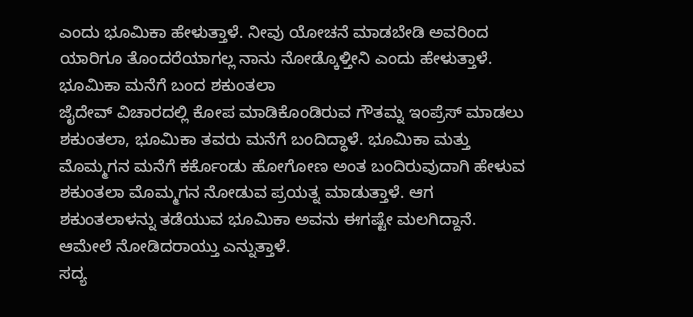ಎಂದು ಭೂಮಿಕಾ ಹೇಳುತ್ತಾಳೆ. ನೀವು ಯೋಚನೆ ಮಾಡಬೇಡಿ ಅವರಿಂದ ಯಾರಿಗೂ ತೊಂದರೆಯಾಗಲ್ಲ ನಾನು ನೋಡ್ಕೊಳ್ತೀನಿ ಎಂದು ಹೇಳುತ್ತಾಳೆ.
ಭೂಮಿಕಾ ಮನೆಗೆ ಬಂದ ಶಕುಂತಲಾ
ಜೈದೇವ್ ವಿಚಾರದಲ್ಲಿ ಕೋಪ ಮಾಡಿಕೊಂಡಿರುವ ಗೌತಮ್ನ ಇಂಪ್ರೆಸ್ ಮಾಡಲು ಶಕುಂತಲಾ, ಭೂಮಿಕಾ ತವರು ಮನೆಗೆ ಬಂದಿದ್ಧಾಳೆ. ಭೂಮಿಕಾ ಮತ್ತು ಮೊಮ್ಮಗನ ಮನೆಗೆ ಕರ್ಕೊಂಡು ಹೋಗೋಣ ಅಂತ ಬಂದಿರುವುದಾಗಿ ಹೇಳುವ ಶಕುಂತಲಾ ಮೊಮ್ಮಗನ ನೋಡುವ ಪ್ರಯತ್ನ ಮಾಡುತ್ತಾಳೆ. ಆಗ ಶಕುಂತಲಾಳನ್ನು ತಡೆಯುವ ಭೂಮಿಕಾ ಅವನು ಈಗಷ್ಟೇ ಮಲಗಿದ್ದಾನೆ. ಆಮೇಲೆ ನೋಡಿದರಾಯ್ತು ಎನ್ನುತ್ತಾಳೆ.
ಸದ್ಯ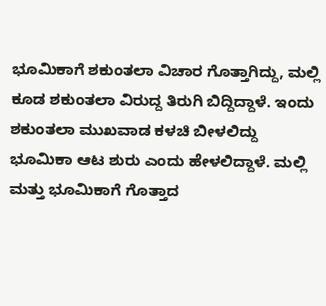ಭೂಮಿಕಾಗೆ ಶಕುಂತಲಾ ವಿಚಾರ ಗೊತ್ತಾಗಿದ್ದು, ಮಲ್ಲಿ ಕೂಡ ಶಕುಂತಲಾ ವಿರುದ್ದ ತಿರುಗಿ ಬಿದ್ದಿದ್ದಾಳೆ. ಇಂದು ಶಕುಂತಲಾ ಮುಖವಾಡ ಕಳಚಿ ಬೀಳಲಿದ್ದು ಭೂಮಿಕಾ ಆಟ ಶುರು ಎಂದು ಹೇಳಲಿದ್ದಾಳೆ. ಮಲ್ಲಿ ಮತ್ತು ಭೂಮಿಕಾಗೆ ಗೊತ್ತಾದ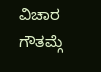ವಿಚಾರ ಗೌತಮ್ಗೆ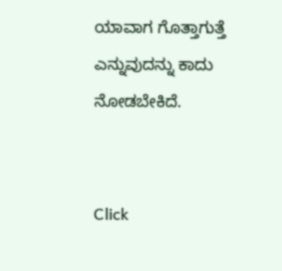ಯಾವಾಗ ಗೊತ್ತಾಗುತ್ತೆ ಎನ್ನುವುದನ್ನು ಕಾದು ನೋಡಬೇಕಿದೆ.


Click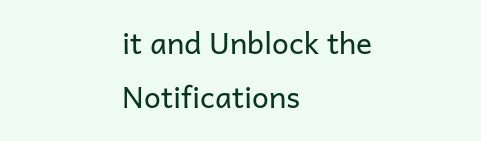it and Unblock the Notifications